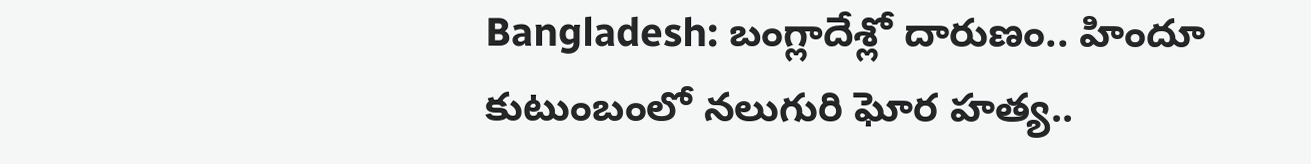Bangladesh: బంగ్లాదేశ్లో దారుణం.. హిందూ కుటుంబంలో నలుగురి ఘోర హత్య..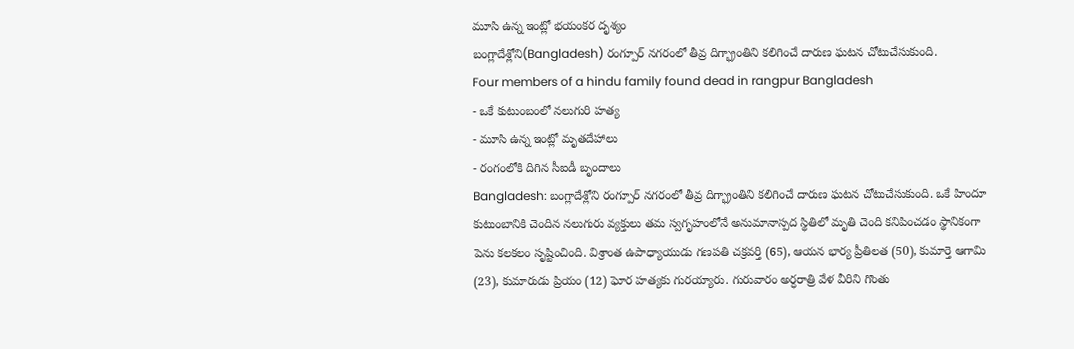మూసి ఉన్న ఇంట్లో భయంకర దృశ్యం
బంగ్లాదేశ్లోని(Bangladesh) రంగ్పూర్ నగరంలో తీవ్ర దిగ్భ్రాంతిని కలిగించే దారుణ ఘటన చోటుచేసుకుంది.
Four members of a hindu family found dead in rangpur Bangladesh
- ఒకే కుటుంబంలో నలుగురి హత్య
- మూసి ఉన్న ఇంట్లో మృతదేహాలు
- రంగంలోకి దిగిన సీఐడీ బృందాలు
Bangladesh: బంగ్లాదేశ్లోని రంగ్పూర్ నగరంలో తీవ్ర దిగ్భ్రాంతిని కలిగించే దారుణ ఘటన చోటుచేసుకుంది. ఒకే హిందూ కుటుంబానికి చెందిన నలుగురు వ్యక్తులు తమ స్వగృహంలోనే అనుమానాస్పద స్థితిలో మృతి చెంది కనిపించడం స్థానికంగా పెను కలకలం సృష్టించింది. విశ్రాంత ఉపాధ్యాయుడు గణపతి చక్రవర్తి (65), ఆయన భార్య ప్రీతిలత (50), కుమార్తె ఆగామి (23), కుమారుడు ప్రియం (12) ఘోర హత్యకు గురయ్యారు. గురువారం అర్ధరాత్రి వేళ వీరిని గొంతు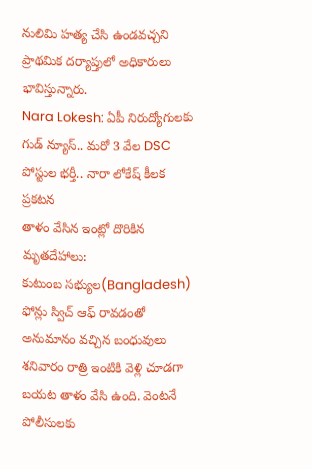నులిమి హత్య చేసి ఉండవచ్చని ప్రాథమిక దర్యాప్తులో అధికారులు భావిస్తున్నారు.
Nara Lokesh: ఏపీ నిరుద్యోగులకు గుడ్ న్యూస్.. మరో 3 వేల DSC పోస్టుల భర్తీ.. నారా లోకేష్ కీలక ప్రకటన
తాళం వేసిన ఇంట్లో దొరికిన మృతదేహాలు:
కుటుంబ సభ్యుల(Bangladesh) ఫోన్లు స్విచ్ ఆఫ్ రావడంతో అనుమానం వచ్చిన బంధువులు శనివారం రాత్రి ఇంటికి వెళ్లి చూడగా బయట తాళం వేసి ఉంది. వెంటనే పోలీసులకు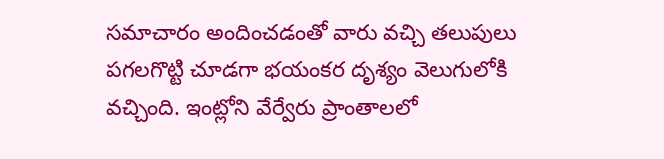సమాచారం అందించడంతో వారు వచ్చి తలుపులు పగలగొట్టి చూడగా భయంకర దృశ్యం వెలుగులోకి వచ్చింది. ఇంట్లోని వేర్వేరు ప్రాంతాలలో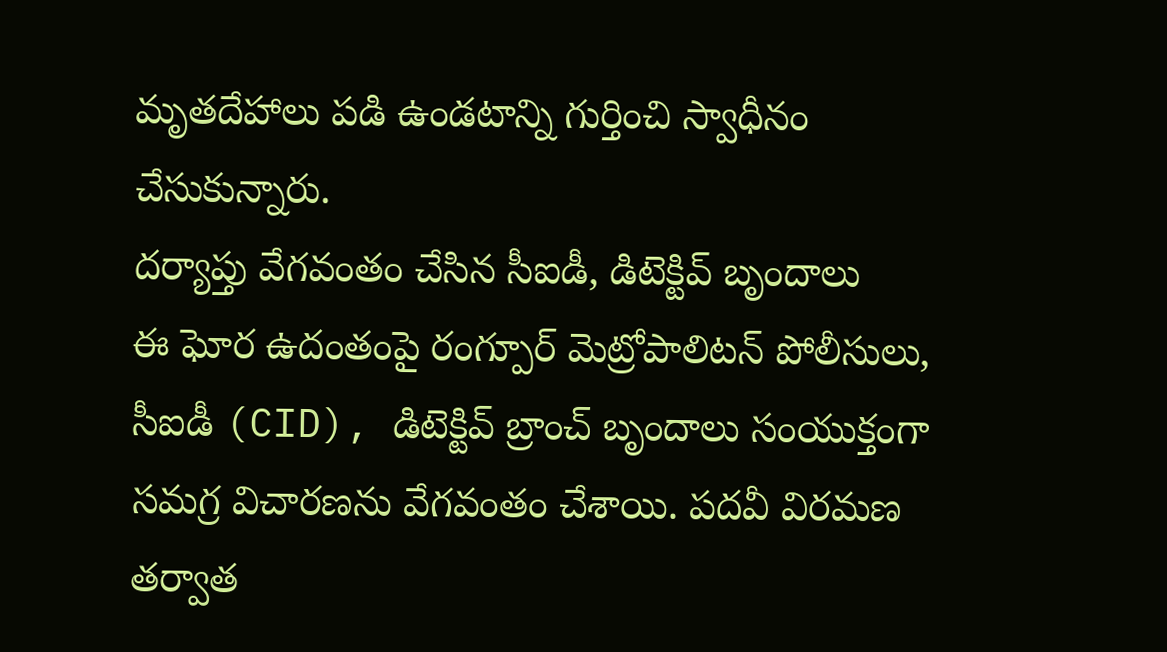మృతదేహాలు పడి ఉండటాన్ని గుర్తించి స్వాధీనం చేసుకున్నారు.
దర్యాప్తు వేగవంతం చేసిన సీఐడీ, డిటెక్టివ్ బృందాలు
ఈ ఘోర ఉదంతంపై రంగ్పూర్ మెట్రోపాలిటన్ పోలీసులు, సీఐడీ (CID), డిటెక్టివ్ బ్రాంచ్ బృందాలు సంయుక్తంగా సమగ్ర విచారణను వేగవంతం చేశాయి. పదవీ విరమణ తర్వాత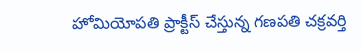హోమియోపతి ప్రాక్టీస్ చేస్తున్న గణపతి చక్రవర్తి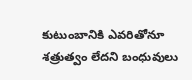కుటుంబానికి ఎవరితోనూ శత్రుత్వం లేదని బంధువులు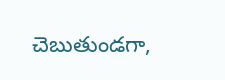చెబుతుండగా,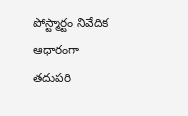పోస్ట్మార్టం నివేదిక ఆధారంగా తదుపరి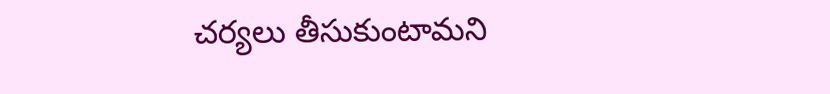చర్యలు తీసుకుంటామని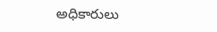అధికారులు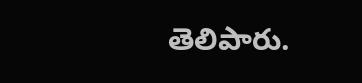తెలిపారు.